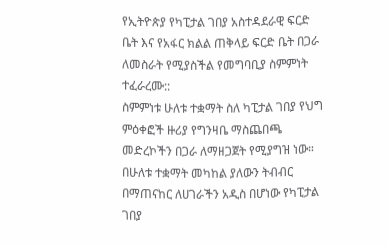የኢትዮጵያ የካፒታል ገበያ አስተዳደራዊ ፍርድ ቤት እና የአፋር ክልል ጠቅላይ ፍርድ ቤት በጋራ ለመስራት የሚያስችል የመግባቢያ ስምምነት ተፈራረሙ::
ስምምነቱ ሁለቱ ተቋማት ስለ ካፒታል ገበያ የህግ ምዕቀፎች ዙሪያ የግንዛቤ ማስጨበጫ መድረኮችን በጋራ ለማዘጋጀት የሚያግዝ ነው።
በሁለቱ ተቋማት መካከል ያለውን ትብብር በማጠናከር ለሀገራችን አዲስ በሆነው የካፒታል ገበያ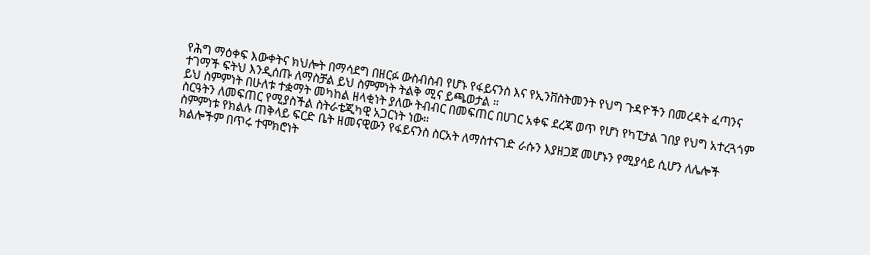የሕግ ማዕቀፍ እውቀትና ክህሎት በማሳደግ በዘርፉ ውስብስብ የሆኑ የፋይናንስ እና የኢንቨስትመንት የህግ ጉዳዮችን በመረዳት ፈጣንና ተገማች ፍትህ እንዲሰጡ ለማስቻል ይህ ስምምነት ትልቅ ሚና ይጫወታል ።
ይህ ስምምነት በሁለቱ ተቋማት መካከል ዘላቂነት ያለው ትብብር በመፍጠር በሀገር አቀፍ ደረጃ ወጥ የሆነ የካፒታል ገበያ የህግ አተረጓጎም ስርዓትን ለመፍጠር የሚያስችል ስትራቴጂካዊ አጋርነት ነው።
ስምምነቱ የክልሉ ጠቅላይ ፍርድ ቤት ዘመናዊውን የፋይናንስ ስርአት ለማስተናገድ ራሱን እያዘጋጀ መሆኑን የሚያሳይ ሲሆን ለሌሎች ክልሎችም በጥሩ ተሞክሮነት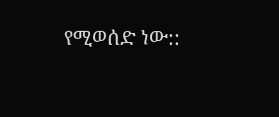የሚወሰድ ነው::